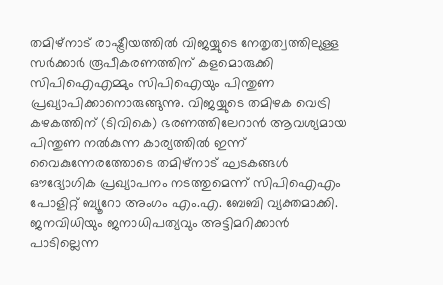തമിഴ്നാട് രാഷ്ട്രീയത്തിൽ വിജയ്യുടെ നേതൃത്വത്തിലുള്ള സർക്കാർ രൂപീകരണത്തിന് കളമൊരുക്കി സിപിഐഎമ്മും സിപിഐയും പിന്തുണ പ്രഖ്യാപിക്കാനൊരുങ്ങുന്നു. വിജയ്യുടെ തമിഴക വെട്രി കഴകത്തിന് (ടിവികെ) ഭരണത്തിലേറാൻ ആവശ്യമായ പിന്തുണ നൽകുന്ന കാര്യത്തിൽ ഇന്ന് വൈകുന്നേരത്തോടെ തമിഴ്നാട് ഘടകങ്ങൾ ഔദ്യോഗിക പ്രഖ്യാപനം നടത്തുമെന്ന് സിപിഐഎം പോളിറ്റ് ബ്യൂറോ അംഗം എം.എ. ബേബി വ്യക്തമാക്കി. ജനവിധിയും ജനാധിപത്യവും അട്ടിമറിക്കാൻ പാടില്ലെന്ന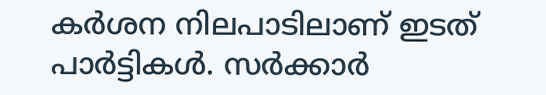കർശന നിലപാടിലാണ് ഇടത് പാർട്ടികൾ. സർക്കാർ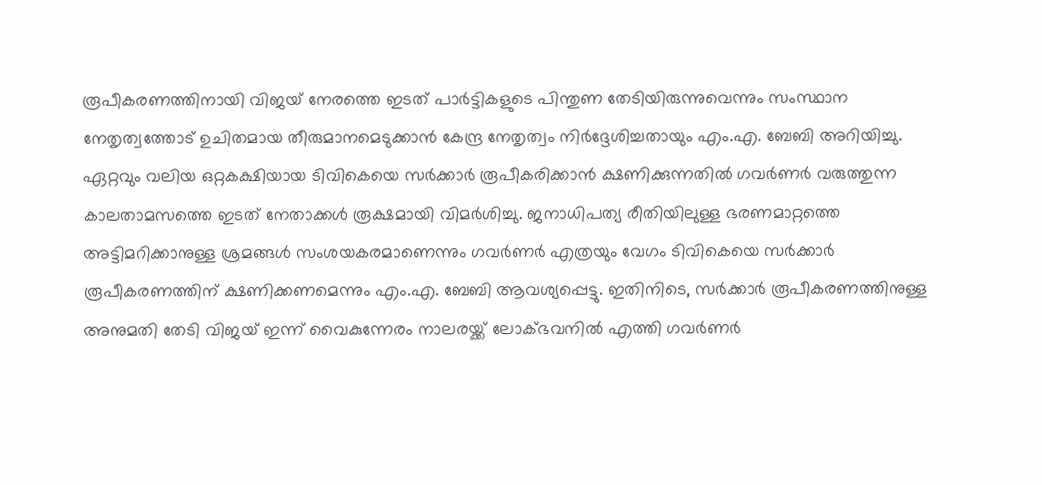രൂപീകരണത്തിനായി വിജയ് നേരത്തെ ഇടത് പാർട്ടികളുടെ പിന്തുണ തേടിയിരുന്നുവെന്നും സംസ്ഥാന നേതൃത്വത്തോട് ഉചിതമായ തീരുമാനമെടുക്കാൻ കേന്ദ്ര നേതൃത്വം നിർദ്ദേശിച്ചതായും എം.എ. ബേബി അറിയിച്ചു.
ഏറ്റവും വലിയ ഒറ്റകക്ഷിയായ ടിവികെയെ സർക്കാർ രൂപീകരിക്കാൻ ക്ഷണിക്കുന്നതിൽ ഗവർണർ വരുത്തുന്ന കാലതാമസത്തെ ഇടത് നേതാക്കൾ രൂക്ഷമായി വിമർശിച്ചു. ജനാധിപത്യ രീതിയിലുള്ള ഭരണമാറ്റത്തെ അട്ടിമറിക്കാനുള്ള ശ്രമങ്ങൾ സംശയകരമാണെന്നും ഗവർണർ എത്രയും വേഗം ടിവികെയെ സർക്കാർ രൂപീകരണത്തിന് ക്ഷണിക്കണമെന്നും എം.എ. ബേബി ആവശ്യപ്പെട്ടു. ഇതിനിടെ, സർക്കാർ രൂപീകരണത്തിനുള്ള അനുമതി തേടി വിജയ് ഇന്ന് വൈകുന്നേരം നാലരയ്ക്ക് ലോക്ഭവനിൽ എത്തി ഗവർണർ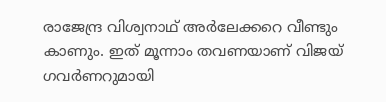രാജേന്ദ്ര വിശ്വനാഥ് അർലേക്കറെ വീണ്ടും കാണും. ഇത് മൂന്നാം തവണയാണ് വിജയ് ഗവർണറുമായി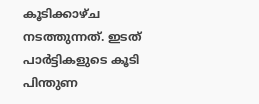കൂടിക്കാഴ്ച നടത്തുന്നത്. ഇടത് പാർട്ടികളുടെ കൂടി പിന്തുണ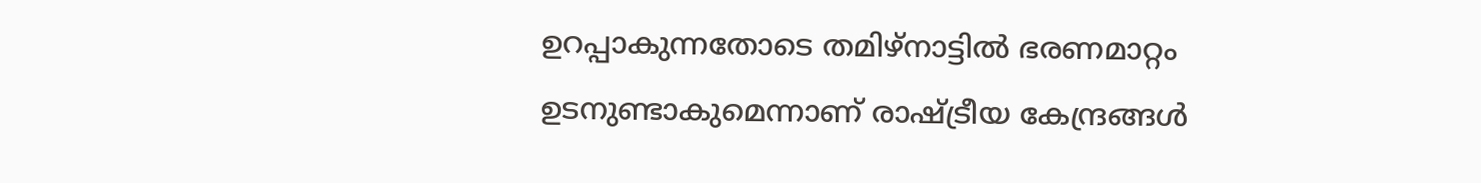ഉറപ്പാകുന്നതോടെ തമിഴ്നാട്ടിൽ ഭരണമാറ്റം ഉടനുണ്ടാകുമെന്നാണ് രാഷ്ട്രീയ കേന്ദ്രങ്ങൾ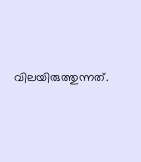വിലയിരുത്തുന്നത്.